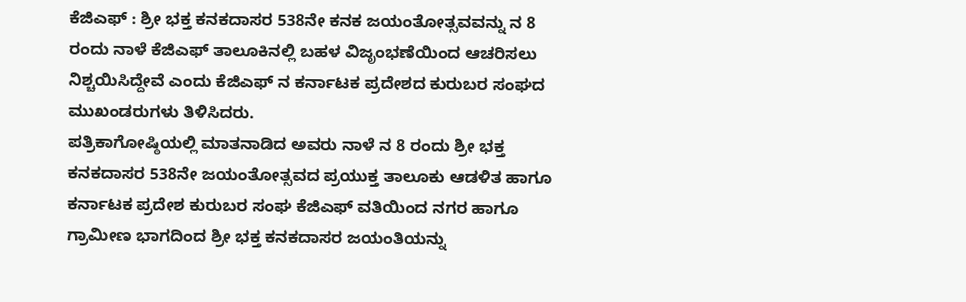ಕೆಜಿಎಫ್ : ಶ್ರೀ ಭಕ್ತ ಕನಕದಾಸರ 538ನೇ ಕನಕ ಜಯಂತೋತ್ಸವವನ್ನು ನ 8 ರಂದು ನಾಳೆ ಕೆಜಿಎಫ್ ತಾಲೂಕಿನಲ್ಲಿ ಬಹಳ ವಿಜೃಂಭಣೆಯಿಂದ ಆಚರಿಸಲು ನಿಶ್ಚಯಿಸಿದ್ದೇವೆ ಎಂದು ಕೆಜಿಎಫ್ ನ ಕರ್ನಾಟಕ ಪ್ರದೇಶದ ಕುರುಬರ ಸಂಘದ ಮುಖಂಡರುಗಳು ತಿಳಿಸಿದರು.
ಪತ್ರಿಕಾಗೋಷ್ಠಿಯಲ್ಲಿ ಮಾತನಾಡಿದ ಅವರು ನಾಳೆ ನ 8 ರಂದು ಶ್ರೀ ಭಕ್ತ ಕನಕದಾಸರ 538ನೇ ಜಯಂತೋತ್ಸವದ ಪ್ರಯುಕ್ತ ತಾಲೂಕು ಆಡಳಿತ ಹಾಗೂ ಕರ್ನಾಟಕ ಪ್ರದೇಶ ಕುರುಬರ ಸಂಘ ಕೆಜಿಎಫ್ ವತಿಯಿಂದ ನಗರ ಹಾಗೂ ಗ್ರಾಮೀಣ ಭಾಗದಿಂದ ಶ್ರೀ ಭಕ್ತ ಕನಕದಾಸರ ಜಯಂತಿಯನ್ನು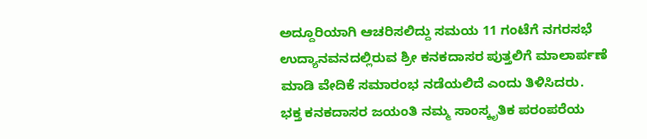ಅದ್ದೂರಿಯಾಗಿ ಆಚರಿಸಲಿದ್ದು ಸಮಯ 11 ಗಂಟೆಗೆ ನಗರಸಭೆ ಉದ್ಯಾನವನದಲ್ಲಿರುವ ಶ್ರೀ ಕನಕದಾಸರ ಪುತ್ತಲಿಗೆ ಮಾಲಾರ್ಪಣೆ ಮಾಡಿ ವೇದಿಕೆ ಸಮಾರಂಭ ನಡೆಯಲಿದೆ ಎಂದು ತಿಳಿಸಿದರು.
ಭಕ್ತ ಕನಕದಾಸರ ಜಯಂತಿ ನಮ್ಮ ಸಾಂಸ್ಕೃತಿಕ ಪರಂಪರೆಯ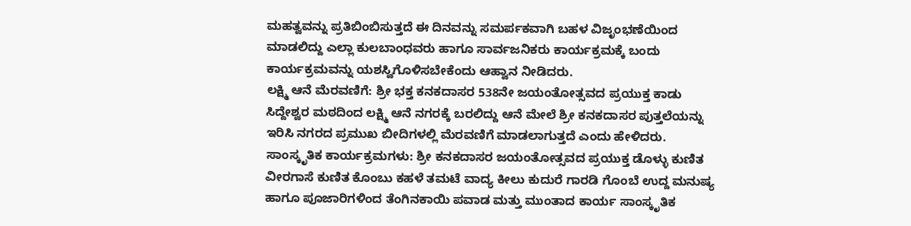ಮಹತ್ವವನ್ನು ಪ್ರತಿಬಿಂಬಿಸುತ್ತದೆ ಈ ದಿನವನ್ನು ಸಮರ್ಪಕವಾಗಿ ಬಹಳ ವಿಜೃಂಭಣೆಯಿಂದ ಮಾಡಲಿದ್ದು ಎಲ್ಲಾ ಕುಲಬಾಂಧವರು ಹಾಗೂ ಸಾರ್ವಜನಿಕರು ಕಾರ್ಯಕ್ರಮಕ್ಕೆ ಬಂದು ಕಾರ್ಯಕ್ರಮವನ್ನು ಯಶಸ್ವಿಗೊಳಿಸಬೇಕೆಂದು ಆಹ್ವಾನ ನೀಡಿದರು.
ಲಕ್ಷ್ಮಿ ಆನೆ ಮೆರವಣಿಗೆ: ಶ್ರೀ ಭಕ್ತ ಕನಕದಾಸರ 538ನೇ ಜಯಂತೋತ್ಸವದ ಪ್ರಯುಕ್ತ ಕಾಡು ಸಿದ್ದೇಶ್ವರ ಮಠದಿಂದ ಲಕ್ಷ್ಮಿ ಆನೆ ನಗರಕ್ಕೆ ಬರಲಿದ್ದು ಆನೆ ಮೇಲೆ ಶ್ರೀ ಕನಕದಾಸರ ಪುತ್ತಲೆಯನ್ನು ಇರಿಸಿ ನಗರದ ಪ್ರಮುಖ ಬೀದಿಗಳಲ್ಲಿ ಮೆರವಣಿಗೆ ಮಾಡಲಾಗುತ್ತದೆ ಎಂದು ಹೇಳಿದರು.
ಸಾಂಸ್ಕೃತಿಕ ಕಾರ್ಯಕ್ರಮಗಳು: ಶ್ರೀ ಕನಕದಾಸರ ಜಯಂತೋತ್ಸವದ ಪ್ರಯುಕ್ತ ಡೊಳ್ಳು ಕುಣಿತ ವೀರಗಾಸೆ ಕುಣಿತ ಕೊಂಬು ಕಹಳೆ ತಮಟೆ ವಾದ್ಯ ಕೀಲು ಕುದುರೆ ಗಾರಡಿ ಗೊಂಬೆ ಉದ್ದ ಮನುಷ್ಯ ಹಾಗೂ ಪೂಜಾರಿಗಳಿಂದ ತೆಂಗಿನಕಾಯಿ ಪವಾಡ ಮತ್ತು ಮುಂತಾದ ಕಾರ್ಯ ಸಾಂಸ್ಕೃತಿಕ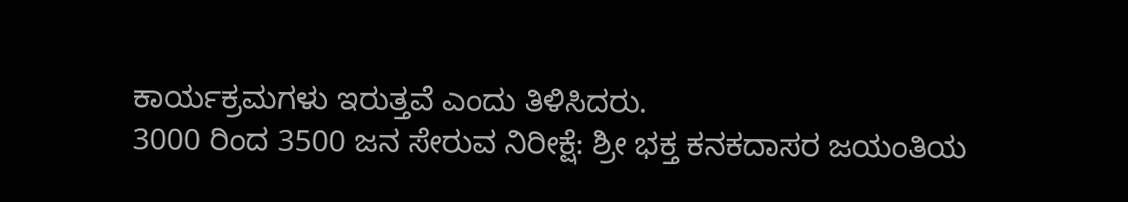ಕಾರ್ಯಕ್ರಮಗಳು ಇರುತ್ತವೆ ಎಂದು ತಿಳಿಸಿದರು.
3000 ರಿಂದ 3500 ಜನ ಸೇರುವ ನಿರೀಕ್ಷೆ: ಶ್ರೀ ಭಕ್ತ ಕನಕದಾಸರ ಜಯಂತಿಯ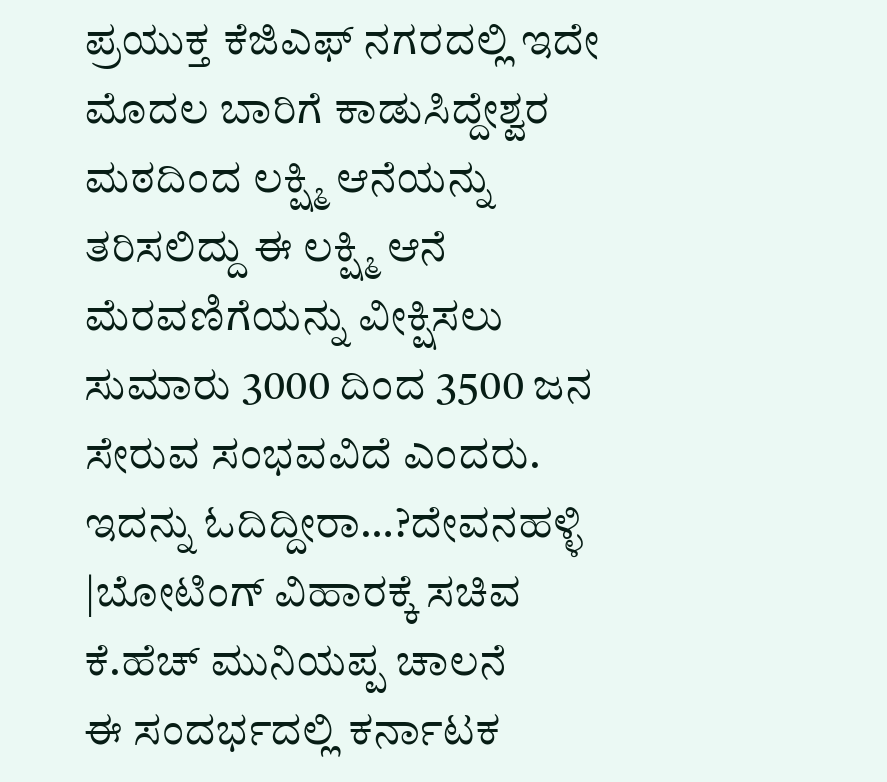ಪ್ರಯುಕ್ತ ಕೆಜಿಎಫ್ ನಗರದಲ್ಲಿ ಇದೇ ಮೊದಲ ಬಾರಿಗೆ ಕಾಡುಸಿದ್ದೇಶ್ವರ ಮಠದಿಂದ ಲಕ್ಷ್ಮಿ ಆನೆಯನ್ನು ತರಿಸಲಿದ್ದು ಈ ಲಕ್ಷ್ಮಿ ಆನೆ ಮೆರವಣಿಗೆಯನ್ನು ವೀಕ್ಷಿಸಲು ಸುಮಾರು 3000 ದಿಂದ 3500 ಜನ ಸೇರುವ ಸಂಭವವಿದೆ ಎಂದರು.
ಇದನ್ನು ಓದಿದ್ದೀರಾ…?ದೇವನಹಳ್ಳಿ |ಬೋಟಿಂಗ್ ವಿಹಾರಕ್ಕೆ ಸಚಿವ ಕೆ.ಹೆಚ್ ಮುನಿಯಪ್ಪ ಚಾಲನೆ
ಈ ಸಂದರ್ಭದಲ್ಲಿ ಕರ್ನಾಟಕ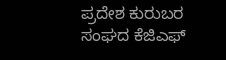ಪ್ರದೇಶ ಕುರುಬರ ಸಂಘದ ಕೆಜಿಎಫ್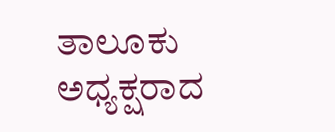ತಾಲೂಕು ಅಧ್ಯಕ್ಷರಾದ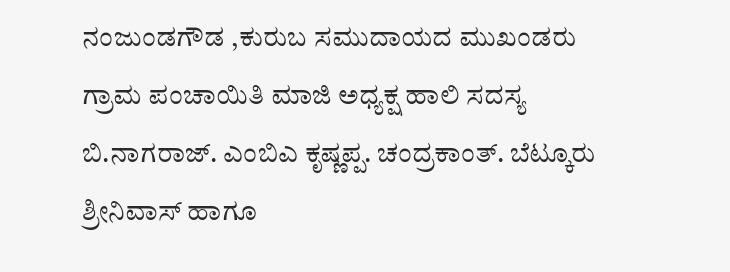ನಂಜುಂಡಗೌಡ ,ಕುರುಬ ಸಮುದಾಯದ ಮುಖಂಡರು ಗ್ರಾಮ ಪಂಚಾಯಿತಿ ಮಾಜಿ ಅಧ್ಯಕ್ಷ ಹಾಲಿ ಸದಸ್ಯ ಬಿ.ನಾಗರಾಜ್. ಎಂಬಿಎ ಕೃಷ್ಣಪ್ಪ. ಚಂದ್ರಕಾಂತ್. ಬೆಟ್ಕೂರು ಶ್ರೀನಿವಾಸ್ ಹಾಗೂ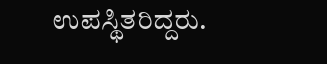ಉಪಸ್ಥಿತರಿದ್ದರು.